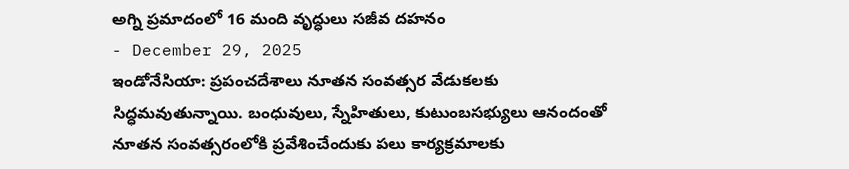అగ్ని ప్రమాదంలో 16 మంది వృద్ధులు సజీవ దహనం
- December 29, 2025
ఇండోనేసియా: ప్రపంచదేశాలు నూతన సంవత్సర వేడుకలకు సిద్ధమవుతున్నాయి. బంధువులు, స్నేహితులు, కుటుంబసభ్యులు ఆనందంతో నూతన సంవత్సరంలోకి ప్రవేశించేందుకు పలు కార్యక్రమాలకు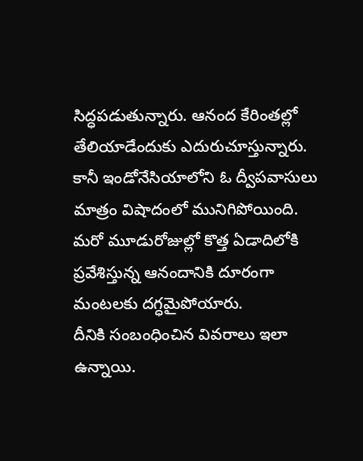సిద్ధపడుతున్నారు. ఆనంద కేరింతల్లో తేలియాడేందుకు ఎదురుచూస్తున్నారు. కానీ ఇండోనేసియాలోని ఓ ద్వీపవాసులు మాత్రం విషాదంలో మునిగిపోయింది. మరో మూడురోజుల్లో కొత్త ఏడాదిలోకి ప్రవేశిస్తున్న ఆనందానికి దూరంగా మంటలకు దగ్ధమైపోయారు.
దీనికి సంబంధించిన వివరాలు ఇలా ఉన్నాయి.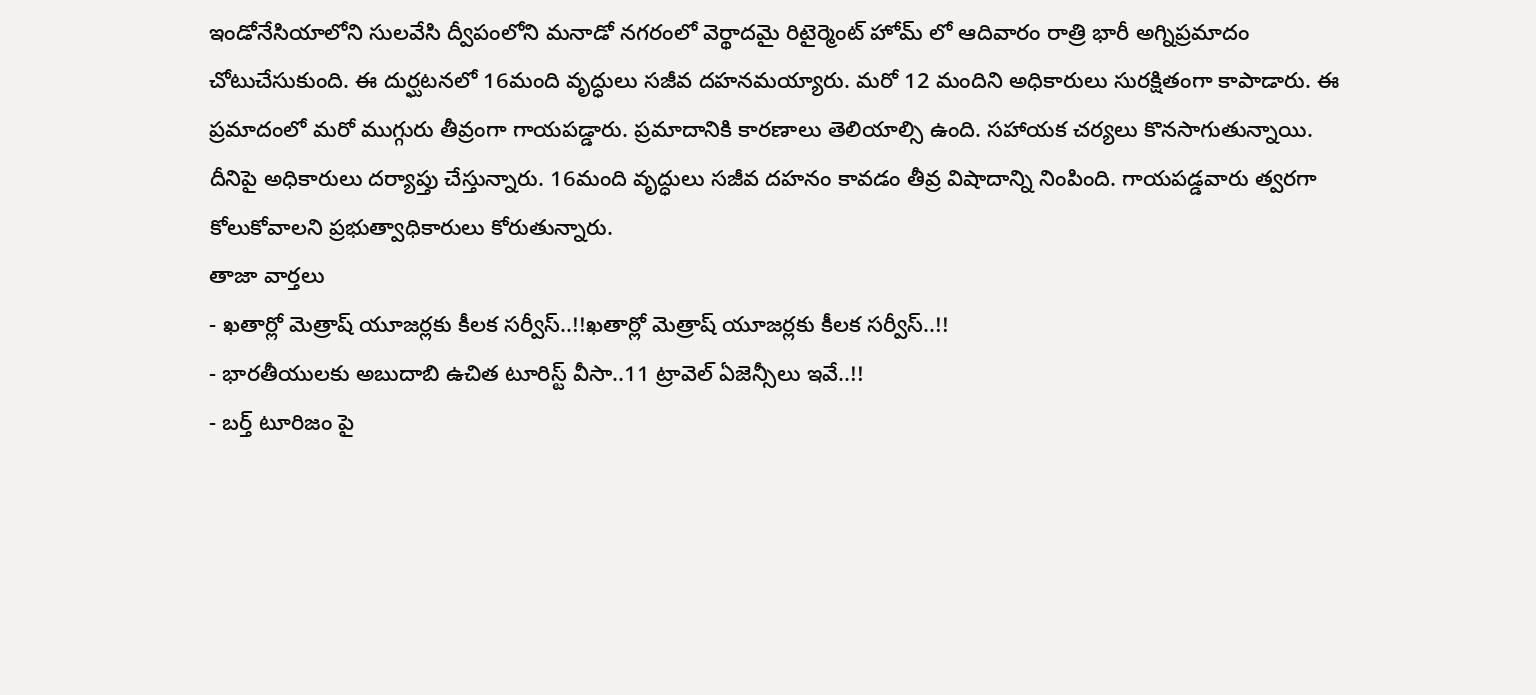ఇండోనేసియాలోని సులవేసి ద్వీపంలోని మనాడో నగరంలో వెర్థాదమై రిటైర్మెంట్ హోమ్ లో ఆదివారం రాత్రి భారీ అగ్నిప్రమాదం చోటుచేసుకుంది. ఈ దుర్ఘటనలో 16మంది వృద్ధులు సజీవ దహనమయ్యారు. మరో 12 మందిని అధికారులు సురక్షితంగా కాపాడారు. ఈ ప్రమాదంలో మరో ముగ్గురు తీవ్రంగా గాయపడ్డారు. ప్రమాదానికి కారణాలు తెలియాల్సి ఉంది. సహాయక చర్యలు కొనసాగుతున్నాయి. దీనిపై అధికారులు దర్యాప్తు చేస్తున్నారు. 16మంది వృద్ధులు సజీవ దహనం కావడం తీవ్ర విషాదాన్ని నింపింది. గాయపడ్డవారు త్వరగా కోలుకోవాలని ప్రభుత్వాధికారులు కోరుతున్నారు.
తాజా వార్తలు
- ఖతార్లో మెత్రాష్ యూజర్లకు కీలక సర్వీస్..!!ఖతార్లో మెత్రాష్ యూజర్లకు కీలక సర్వీస్..!!
- భారతీయులకు అబుదాబి ఉచిత టూరిస్ట్ వీసా..11 ట్రావెల్ ఏజెన్సీలు ఇవే..!!
- బర్త్ టూరిజం పై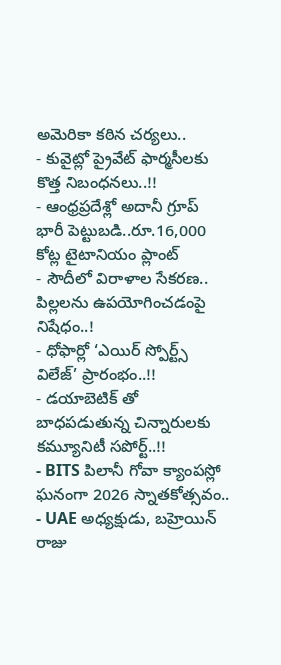అమెరికా కఠిన చర్యలు..
- కువైట్లో ప్రైవేట్ ఫార్మసీలకు కొత్త నిబంధనలు..!!
- ఆంధ్రప్రదేశ్లో అదానీ గ్రూప్ భారీ పెట్టుబడి..రూ.16,000 కోట్ల టైటానియం ప్లాంట్
- సౌదీలో విరాళాల సేకరణ.. పిల్లలను ఉపయోగించడంపై నిషేధం..!
- ధోఫార్లో ‘ఎయిర్ స్పోర్ట్స్ విలేజ్’ ప్రారంభం..!!
- డయాబెటిక్ తో బాధపడుతున్న చిన్నారులకు కమ్యూనిటీ సపోర్ట్..!!
- BITS పిలానీ గోవా క్యాంపస్లో ఘనంగా 2026 స్నాతకోత్సవం..
- UAE అధ్యక్షుడు, బహ్రెయిన్ రాజు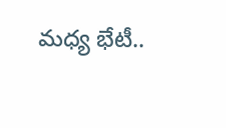మధ్య భేటీ..